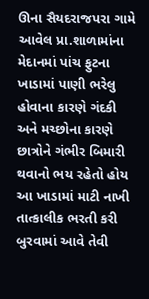ઊના સૈયદરાજપરા ગામે આવેલ પ્રા.શાળામાંના મેદાનમાં પાંચ ફુટના ખાડામાં પાણી ભરેલુ હોવાના કારણે ગંદકી અને મચ્છોના કારણે છાત્રોને ગંભીર બિમારી થવાનો ભય રહેતો હોય આ ખાડામાં માટી નાખી તાત્કાલીક ભરતી કરી બુરવામાં આવે તેવી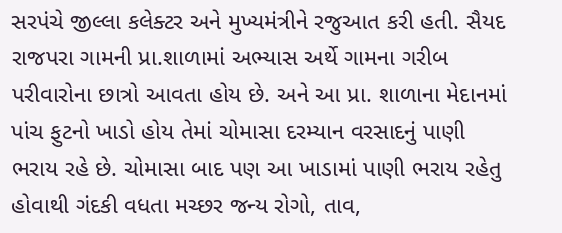સરપંચે જીલ્લા કલેક્ટર અને મુખ્યમંત્રીને રજુઆત કરી હતી. સૈયદ રાજપરા ગામની પ્રા.શાળામાં અભ્યાસ અર્થે ગામના ગરીબ પરીવારોના છાત્રો આવતા હોય છે. અને આ પ્રા. શાળાના મેદાનમાં પાંચ ફુટનો ખાડો હોય તેમાં ચોમાસા દરમ્યાન વરસાદનું પાણી ભરાય રહે છે. ચોમાસા બાદ પણ આ ખાડામાં પાણી ભરાય રહેતુ હોવાથી ગંદકી વધતા મચ્છર જન્ય રોગો, તાવ,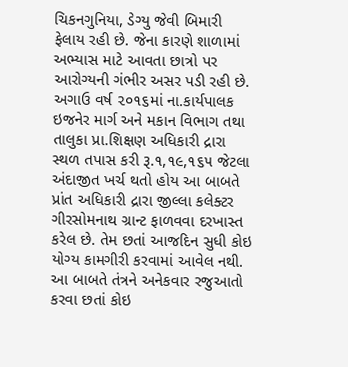ચિકનગુનિયા, ડેગ્યુ જેવી બિમારી ફેલાય રહી છે. જેના કારણે શાળામાં અભ્યાસ માટે આવતા છાત્રો પર આરોગ્યની ગંભીર અસર પડી રહી છે. અગાઉ વર્ષ ૨૦૧૬માં ના.કાર્યપાલક ઇજનેર માર્ગ અને મકાન વિભાગ તથા તાલુકા પ્રા.શિક્ષણ અધિકારી દ્રારા સ્થળ તપાસ કરી રૂ.૧,૧૯,૧૬૫ જેટલા અંદાજીત ખર્ચ થતો હોય આ બાબતે પ્રાંત અધિકારી દ્રારા જીલ્લા કલેક્ટર ગીરસોમનાથ ગ્રાન્ટ ફાળવવા દરખાસ્ત કરેલ છે. તેમ છતાં આજદિન સુધી કોઇ યોગ્ય કામગીરી કરવામાં આવેલ નથી. આ બાબતે તંત્રને અનેકવાર રજુઆતો કરવા છતાં કોઇ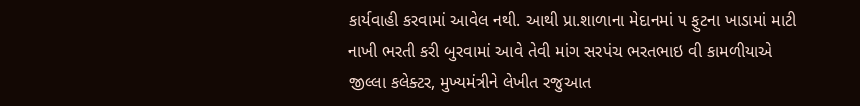કાર્યવાહી કરવામાં આવેલ નથી. આથી પ્રા.શાળાના મેદાનમાં ૫ ફુટના ખાડામાં માટી નાખી ભરતી કરી બુરવામાં આવે તેવી માંગ સરપંચ ભરતભાઇ વી કામળીયાએ જીલ્લા કલેક્ટર, મુખ્યમંત્રીને લેખીત રજુઆત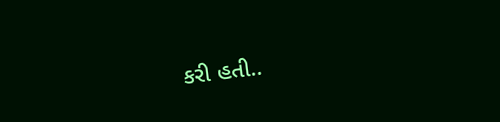કરી હતી..